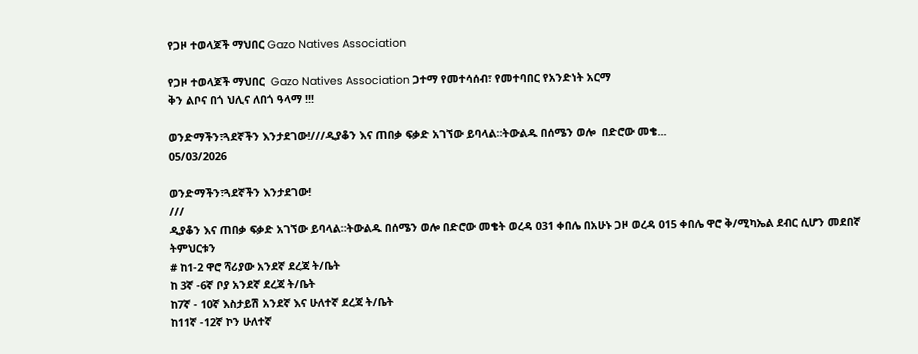የጋዞ ተወላጆች ማህበር Gazo Natives Association

የጋዞ ተወላጆች ማህበር  Gazo Natives Association ጋተማ የመተሳሰብ፣ የመተባበር የአንድነት አርማ
ቅን ልቦና በጎ ህሊና ለበጎ ዓላማ !!!

ወንድማችን፣ጓደኛችን እንታደገው!///ዲያቆን እና ጠበቃ ፍቃድ አገኘው ይባላል።ትውልዱ በሰሜን ወሎ  በድሮው መቄ...
05/03/2026

ወንድማችን፣ጓደኛችን እንታደገው!
///
ዲያቆን እና ጠበቃ ፍቃድ አገኘው ይባላል።ትውልዱ በሰሜን ወሎ በድሮው መቄት ወረዳ 031 ቀበሌ በአሁኑ ጋዞ ወረዳ 015 ቀበሌ ዋሮ ቅ/ሚካኤል ደብር ሲሆን መደበኛ ትምህርቱን
# ከ1-2 ዋሮ ሻሪያው አንደኛ ደረጃ ት/ቤት
ከ 3ኛ -6ኛ ቦያ አንደኛ ደረጃ ት/ቤት
ከ7ኛ - 10ኛ እስታይሽ አንደኛ እና ሁለተኛ ደረጃ ት/ቤት
ከ11ኛ -12ኛ ኮን ሁለተኛ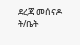ደረጃ መሰናዶ ት/ቤት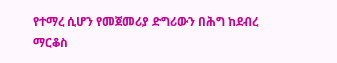የተማረ ሲሆን የመጀመሪያ ድግሪውን በሕግ ከደብረ ማርቆስ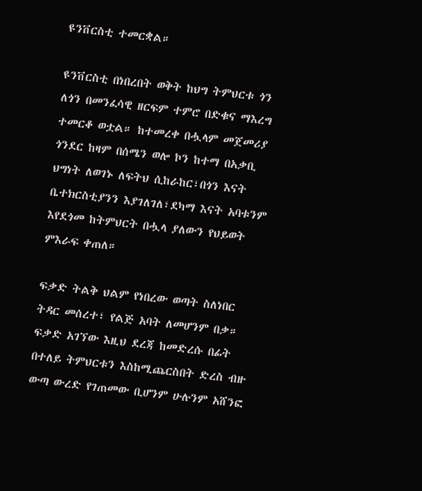ዩንቨርስቲ ተመርቋል።

ዩንቨርስቲ በነበረበት ወቅት ከህግ ትምህርቱ ጎን ለጎን በመንፈሳዊ ዘርፍም ተምሮ በድቁና ማእረግ ተመርቆ ወቷል። ከተመረቀ በሗላም መጀመሪያ ጎንደር ከዛም በሰሜን ወሎ ኮን ከተማ በአቃቢ ህግነት ለወገኑ ለፍትህ ሲከራከር፣በጎን እናት ቤተክርስቲያንን እያገለገለ፣ደካማ እናት አባቱንም እየደጎመ ከትምህርት በሗላ ያለውን የህይወት ምእራፍ ቀጠለ።

ፍቃድ ትልቅ ህልም የነበረው ወጣት ስለነበር ትዳር መሰረተ፣ የልጅ አባት ለመሆንም በቃ። ፍቃድ አገኘው እዚህ ደረጃ ከመድረሱ በፊት በተለይ ትምህርቱን እስከሚጨርስበት ድረስ ብዙ ውጣ ውረድ የገጠመው ቢሆንም ሁሉንም አሸንፎ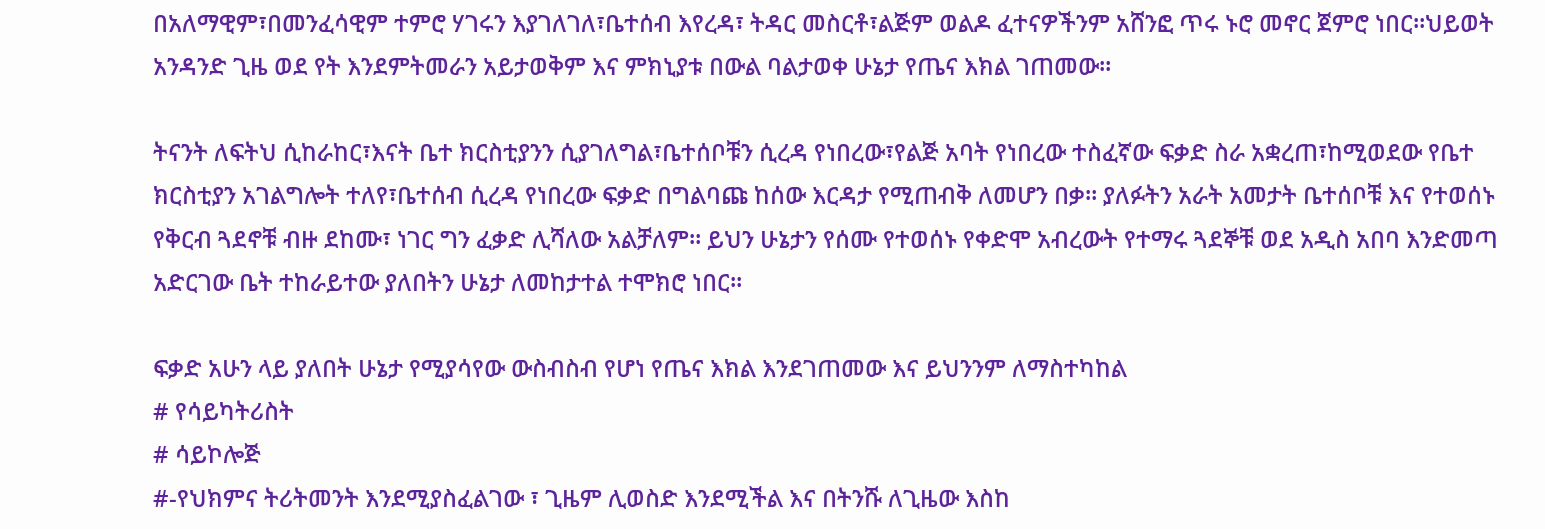በአለማዊም፣በመንፈሳዊም ተምሮ ሃገሩን እያገለገለ፣ቤተሰብ እየረዳ፣ ትዳር መስርቶ፣ልጅም ወልዶ ፈተናዎችንም አሸንፎ ጥሩ ኑሮ መኖር ጀምሮ ነበር።ህይወት አንዳንድ ጊዜ ወደ የት እንደምትመራን አይታወቅም እና ምክኒያቱ በውል ባልታወቀ ሁኔታ የጤና እክል ገጠመው።

ትናንት ለፍትህ ሲከራከር፣እናት ቤተ ክርስቲያንን ሲያገለግል፣ቤተሰቦቹን ሲረዳ የነበረው፣የልጅ አባት የነበረው ተስፈኛው ፍቃድ ስራ አቋረጠ፣ከሚወደው የቤተ ክርስቲያን አገልግሎት ተለየ፣ቤተሰብ ሲረዳ የነበረው ፍቃድ በግልባጩ ከሰው እርዳታ የሚጠብቅ ለመሆን በቃ። ያለፉትን አራት አመታት ቤተሰቦቹ እና የተወሰኑ የቅርብ ጓደኖቹ ብዙ ደከሙ፣ ነገር ግን ፈቃድ ሊሻለው አልቻለም። ይህን ሁኔታን የሰሙ የተወሰኑ የቀድሞ አብረውት የተማሩ ጓደኞቹ ወደ አዲስ አበባ እንድመጣ አድርገው ቤት ተከራይተው ያለበትን ሁኔታ ለመከታተል ተሞክሮ ነበር።

ፍቃድ አሁን ላይ ያለበት ሁኔታ የሚያሳየው ውስብስብ የሆነ የጤና እክል እንደገጠመው እና ይህንንም ለማስተካከል
# የሳይካትሪስት
# ሳይኮሎጅ
#-የህክምና ትሪትመንት እንደሚያስፈልገው ፣ ጊዜም ሊወስድ እንደሚችል እና በትንሹ ለጊዜው እስከ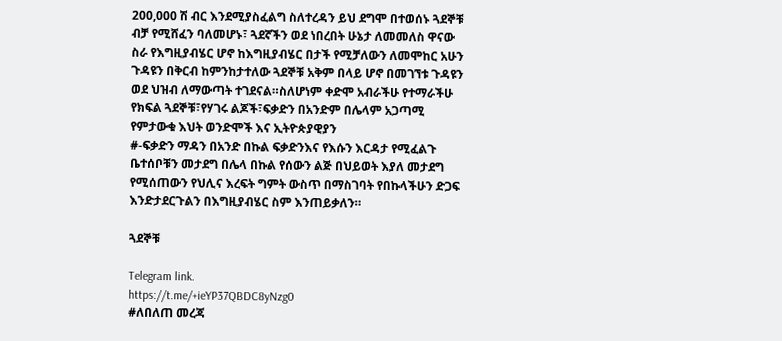200,000 ሽ ብር እንደሚያስፈልግ ስለተረዳን ይህ ደግሞ በተወሰኑ ጓደኞቹ ብቻ የሚሸፈን ባለመሆኑ፣ ጓደኛችን ወደ ነበረበት ሁኔታ ለመመለስ ዋናው ስራ የእግዚያብሄር ሆኖ ከእግዚያብሄር በታች የሚቻለውን ለመሞከር አሁን ጉዳዩን በቅርብ ከምንከታተለው ጓደኞቹ አቅም በላይ ሆኖ በመገኘቱ ጉዳዩን ወደ ህዝብ ለማውጣት ተገደናል።ስለሆነም ቀድሞ አብራችሁ የተማራችሁ የክፍል ጓደኞቹ፣የሃገሩ ልጆች፣ፍቃድን በአንድም በሌላም አጋጣሚ የምታውቁ እህት ወንድሞች እና ኢትዮጵያዊያን
#-ፍቃድን ማዳን በአንድ በኩል ፍቃድንእና የእሱን እርዳታ የሚፈልጉ ቤተሰቦቹን መታደግ በሌላ በኩል የሰውን ልጅ በህይወት እያለ መታደግ የሚሰጠውን የህሊና እረፍት ግምት ውስጥ በማስገባት የበኩላችሁን ድጋፍ እንድታደርጉልን በእግዚያብሄር ስም እንጠይቃለን።

ጓደኞቹ

Telegram link.
https://t.me/+ieYP37QBDC8yNzg0
#ለበለጠ መረጃ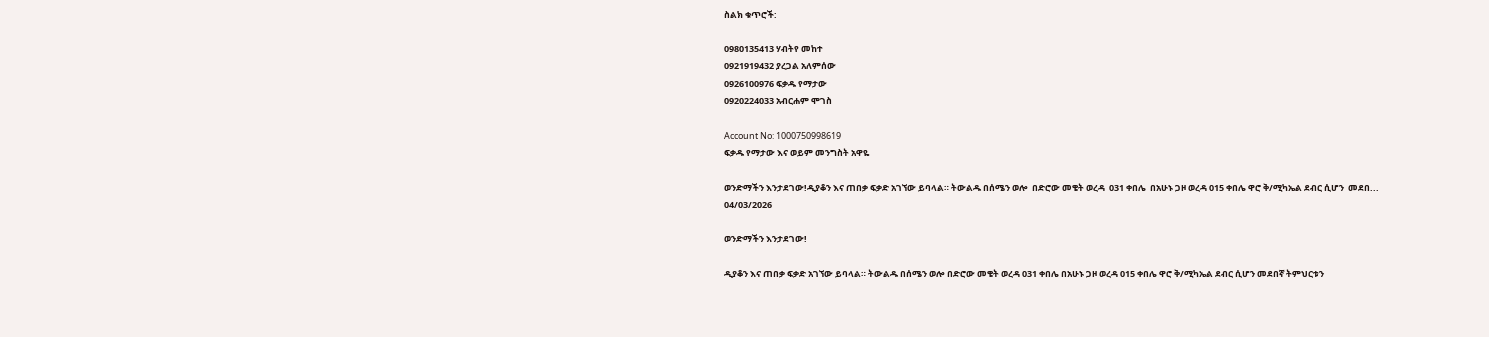ስልክ ቁጥሮች:

0980135413 ሃብትየ መከተ
0921919432 ያረጋል አለምሰው
0926100976 ፍቃዱ የማታው
0920224033 አብርሐም ሞገስ

Account No: 1000750998619
ፍቃዱ የማታው እና ወይም መንግስት አዋዬ

ወንድማችን እንታደገው!ዲያቆን እና ጠበቃ ፍቃድ አገኘው ይባላል። ትውልዱ በሰሜን ወሎ  በድሮው መቄት ወረዳ  031 ቀበሌ  በአሁኑ ጋዞ ወረዳ 015 ቀበሌ ዋሮ ቅ/ሚካኤል ደብር ሲሆን  መደበ...
04/03/2026

ወንድማችን እንታደገው!

ዲያቆን እና ጠበቃ ፍቃድ አገኘው ይባላል። ትውልዱ በሰሜን ወሎ በድሮው መቄት ወረዳ 031 ቀበሌ በአሁኑ ጋዞ ወረዳ 015 ቀበሌ ዋሮ ቅ/ሚካኤል ደብር ሲሆን መደበኛ ትምህርቱን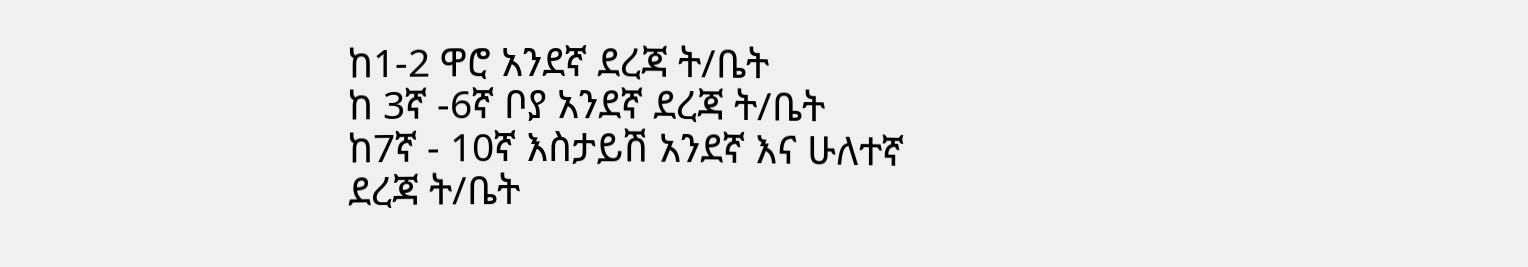ከ1-2 ዋሮ አንደኛ ደረጃ ት/ቤት
ከ 3ኛ -6ኛ ቦያ አንደኛ ደረጃ ት/ቤት
ከ7ኛ - 10ኛ እስታይሽ አንደኛ እና ሁለተኛ ደረጃ ት/ቤት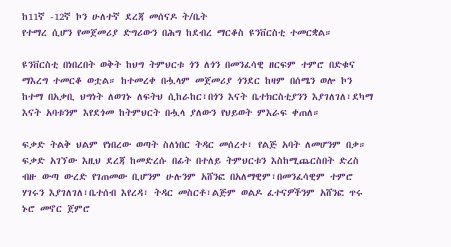ከ11ኛ -12ኛ ኮን ሁለተኛ ደረጃ መሰናዶ ት/ቤት
የተማረ ሲሆን የመጀመሪያ ድግሪውን በሕግ ከደብረ ማርቆስ ዩንቨርስቲ ተመርቋል።

ዩንቨርስቲ በነበረበት ወቅት ከህግ ትምህርቱ ጎን ለጎን በመንፈሳዊ ዘርፍም ተምሮ በድቁና ማእረግ ተመርቆ ወቷል። ከተመረቀ በሗላም መጀመሪያ ጎንደር ከዛም በሰሜን ወሎ ኮን ከተማ በአቃቢ ህግነት ለወገኑ ለፍትህ ሲከራከር፣በጎን እናት ቤተክርስቲያንን እያገለገለ፣ደካማ እናት አባቱንም እየደጎመ ከትምህርት በሗላ ያለውን የህይወት ምእራፍ ቀጠለ።

ፍቃድ ትልቅ ህልም የነበረው ወጣት ስለነበር ትዳር መሰረተ፣ የልጅ አባት ለመሆንም በቃ። ፍቃድ አገኘው እዚህ ደረጃ ከመድረሱ በፊት በተለይ ትምህርቱን እስከሚጨርስበት ድረስ ብዙ ውጣ ውረድ የገጠመው ቢሆንም ሁሉንም አሸንፎ በአለማዊም፣በመንፈሳዊም ተምሮ ሃገሩን እያገለገለ፣ቤተሰብ እየረዳ፣ ትዳር መስርቶ፣ልጅም ወልዶ ፈተናዎችንም አሸንፎ ጥሩ ኑሮ መኖር ጀምሮ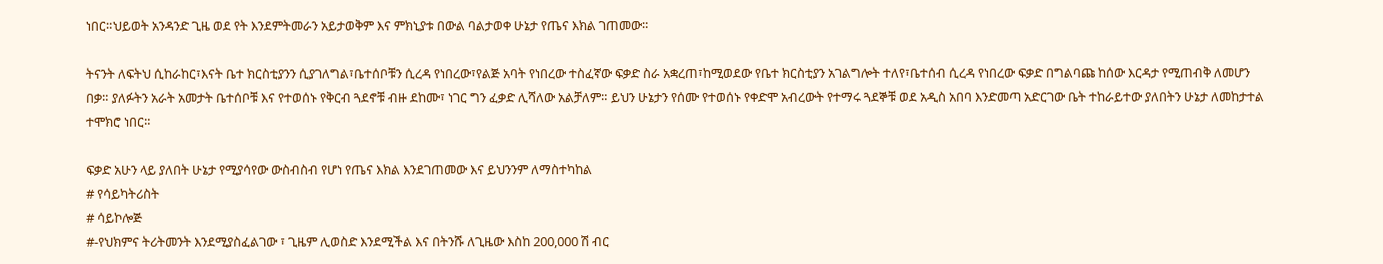ነበር።ህይወት አንዳንድ ጊዜ ወደ የት እንደምትመራን አይታወቅም እና ምክኒያቱ በውል ባልታወቀ ሁኔታ የጤና እክል ገጠመው።

ትናንት ለፍትህ ሲከራከር፣እናት ቤተ ክርስቲያንን ሲያገለግል፣ቤተሰቦቹን ሲረዳ የነበረው፣የልጅ አባት የነበረው ተስፈኛው ፍቃድ ስራ አቋረጠ፣ከሚወደው የቤተ ክርስቲያን አገልግሎት ተለየ፣ቤተሰብ ሲረዳ የነበረው ፍቃድ በግልባጩ ከሰው እርዳታ የሚጠብቅ ለመሆን በቃ። ያለፉትን አራት አመታት ቤተሰቦቹ እና የተወሰኑ የቅርብ ጓደኖቹ ብዙ ደከሙ፣ ነገር ግን ፈቃድ ሊሻለው አልቻለም። ይህን ሁኔታን የሰሙ የተወሰኑ የቀድሞ አብረውት የተማሩ ጓደኞቹ ወደ አዲስ አበባ እንድመጣ አድርገው ቤት ተከራይተው ያለበትን ሁኔታ ለመከታተል ተሞክሮ ነበር።

ፍቃድ አሁን ላይ ያለበት ሁኔታ የሚያሳየው ውስብስብ የሆነ የጤና እክል እንደገጠመው እና ይህንንም ለማስተካከል
# የሳይካትሪስት
# ሳይኮሎጅ
#-የህክምና ትሪትመንት እንደሚያስፈልገው ፣ ጊዜም ሊወስድ እንደሚችል እና በትንሹ ለጊዜው እስከ 200,000 ሽ ብር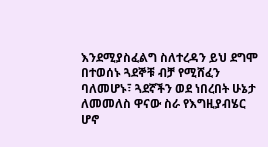እንደሚያስፈልግ ስለተረዳን ይህ ደግሞ በተወሰኑ ጓደኞቹ ብቻ የሚሸፈን ባለመሆኑ፣ ጓደኛችን ወደ ነበረበት ሁኔታ ለመመለስ ዋናው ስራ የእግዚያብሄር ሆኖ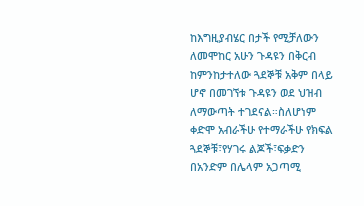ከእግዚያብሄር በታች የሚቻለውን ለመሞከር አሁን ጉዳዩን በቅርብ ከምንከታተለው ጓደኞቹ አቅም በላይ ሆኖ በመገኘቱ ጉዳዩን ወደ ህዝብ ለማውጣት ተገደናል።ስለሆነም ቀድሞ አብራችሁ የተማራችሁ የክፍል ጓደኞቹ፣የሃገሩ ልጆች፣ፍቃድን በአንድም በሌላም አጋጣሚ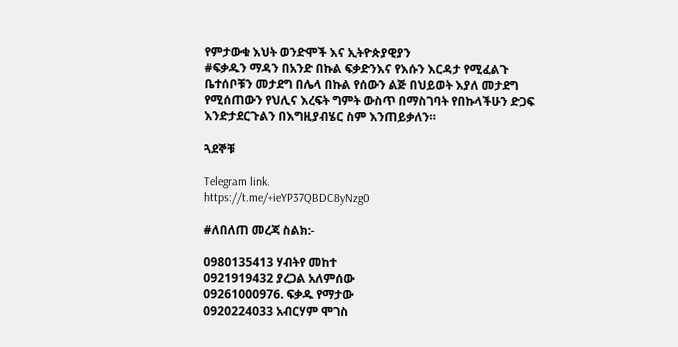የምታውቁ እህት ወንድሞች እና ኢትዮጵያዊያን
#ፍቃዱን ማዳን በአንድ በኩል ፍቃድንእና የእሱን እርዳታ የሚፈልጉ ቤተሰቦቹን መታደግ በሌላ በኩል የሰውን ልጅ በህይወት እያለ መታደግ የሚሰጠውን የህሊና እረፍት ግምት ውስጥ በማስገባት የበኩላችሁን ድጋፍ እንድታደርጉልን በእግዚያብሄር ስም እንጠይቃለን።

ጓደኞቹ

Telegram link.
https://t.me/+ieYP37QBDC8yNzg0

#ለበለጠ መረጃ ስልክ:-

0980135413 ሃብትየ መከተ
0921919432 ያረጋል አለምሰው
09261000976. ፍቃዱ የማታው
0920224033 አብርሃም ሞገስ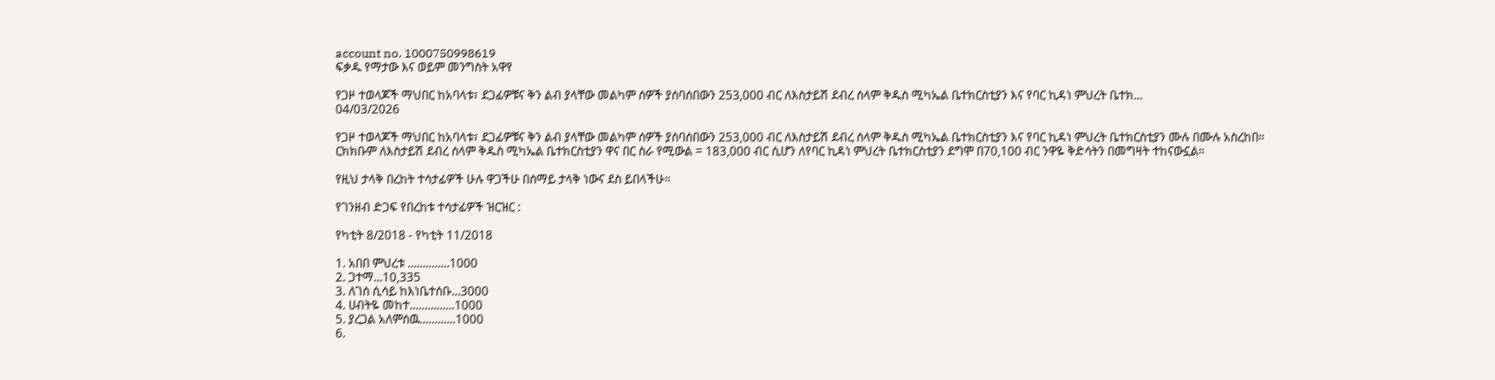account no. 1000750998619
ፍቃዱ የማታው እና ወይም መንግስት አዋየ

የጋዞ ተወላጆች ማህበር ከአባላቱ፣ ደጋፊዎቹና ቅን ልብ ያላቸው መልካም ሰዎች ያሰባሰበውን 253,000 ብር ለእስታይሽ ደብረ ሰላም ቅዱስ ሚካኤል ቤተክርስቲያን እና የባር ኪዳነ ምህረት ቤተክ...
04/03/2026

የጋዞ ተወላጆች ማህበር ከአባላቱ፣ ደጋፊዎቹና ቅን ልብ ያላቸው መልካም ሰዎች ያሰባሰበውን 253,000 ብር ለእስታይሽ ደብረ ሰላም ቅዱስ ሚካኤል ቤተክርስቲያን እና የባር ኪዳነ ምህረት ቤተክርስቲያን ሙሉ በሙሉ አስረከበ።
ርክክቡም ለእስታይሽ ደብረ ሰላም ቅዱስ ሚካኤል ቤተክርስቲያን ዋና በር ስራ የሚውል = 183,000 ብር ሲሆን ለየባር ኪዳነ ምህረት ቤተክርስቲያን ደግሞ በ70,100 ብር ንዋዬ ቅድሳትን በመግዛት ተከናውኗል።

የዚህ ታላቅ በረከት ተሳታፊዎች ሁሉ ዋጋችሁ በሰማይ ታላቅ ነውና ደስ ይበላችሁ።

የገንዘብ ድጋፍ የበረከቱ ተሳታፊዎች ዝርዝር :

የካቲት 8/2018 - የካቲት 11/2018

1. አበበ ምህረቱ ..............1000
2. ጋተማ...10,335
3. ለገሰ ሲሳይ ከእነቤተሰቡ...3000
4. ሀብትዬ መከተ...............1000
5. ያረጋል አለምሰዉ............1000
6.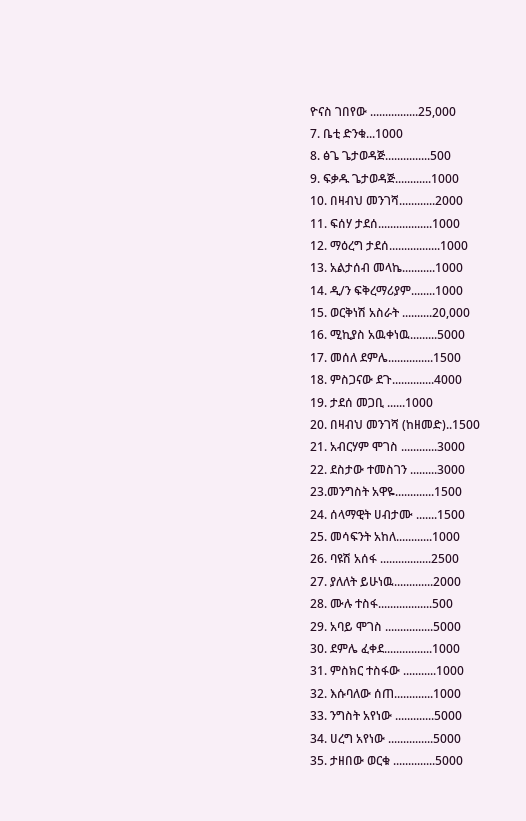ዮናስ ገበየው ................25,000
7. ቤቲ ድንቁ...1000
8. ፅጌ ጌታወዳጅ...............500
9. ፍቃዱ ጌታወዳጅ............1000
10. በዛብህ መንገሻ............2000
11. ፍሰሃ ታደሰ..................1000
12. ማዕረግ ታደሰ.................1000
13. አልታሰብ መላኬ...........1000
14. ዲ/ን ፍቅረማሪያም........1000
15. ወርቅነሽ አስራት ..........20,000
16. ሚኪያስ አዉቀነዉ.........5000
17. መሰለ ደምሌ...............1500
18. ምስጋናው ደጉ..............4000
19. ታደሰ መጋቢ ......1000
20. በዛብህ መንገሻ (ከዘመድ)..1500
21. አብርሃም ሞገስ ............3000
22. ደስታው ተመስገን .........3000
23.መንግስት አዋዬ.............1500
24. ሰላማዊት ሀብታሙ .......1500
25. መሳፍንት አከለ............1000
26. ባዩሽ አሰፋ .................2500
27. ያለለት ይሁነዉ.............2000
28. ሙሉ ተስፋ..................500
29. አባይ ሞገስ ................5000
30. ደምሌ ፈቀደ................1000
31. ምስክር ተስፋው ...........1000
32. እሱባለው ሰጠ.............1000
33. ንግስት አየነው .............5000
34. ሀረግ አየነው ...............5000
35. ታዘበው ወርቁ ..............5000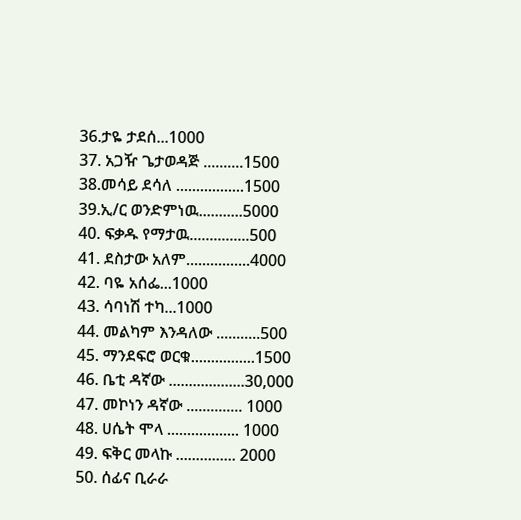36.ታዬ ታደሰ...1000
37. አጋዥ ጌታወዳጅ ..........1500
38.መሳይ ደሳለ .................1500
39.ኢ/ር ወንድምነዉ...........5000
40. ፍቃዱ የማታዉ...............500
41. ደስታው አለም................4000
42. ባዬ አሰፌ...1000
43. ሳባነሽ ተካ...1000
44. መልካም እንዳለው ...........500
45. ማንደፍሮ ወርቁ................1500
46. ቤቲ ዳኛው ...................30,000
47. መኮነን ዳኛው .............. 1000
48. ሀሴት ሞላ .................. 1000
49. ፍቅር መላኩ ............... 2000
50. ሰፊና ቢራራ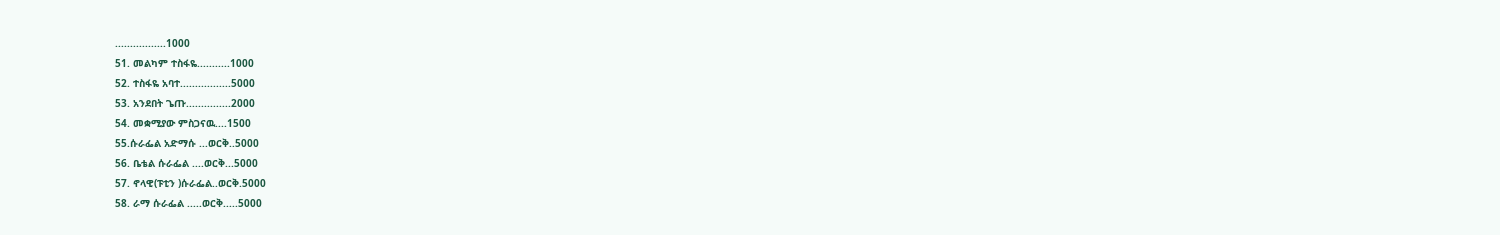.................1000
51. መልካም ተስፋዬ...........1000
52. ተስፋዬ አባተ.................5000
53. አንደበት ጌጡ...............2000
54. መቋሚያው ምስጋናዉ....1500
55.ሱራፌል አድማሱ ...ወርቅ..5000
56. ቤቴል ሱራፌል ....ወርቅ...5000
57. ኖላዊ(ፑቲን )ሱራፌል..ወርቅ.5000
58. ራማ ሱራፌል .....ወርቅ.....5000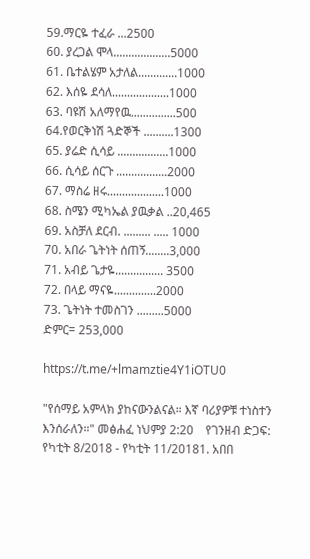59.ማርዬ ተፈራ ...2500
60. ያረጋል ሞላ...................5000
61. ቤተልሄም አታለል.............1000
62. እሰዬ ደሳለ...................1000
63. ባዩሽ አለማየዉ...............500
64.የወርቅነሽ ጓድኞች ..........1300
65. ያሬድ ሲሳይ .................1000
66. ሲሳይ ሰርጉ .................2000
67. ማስሬ ዘሩ...................1000
68. ስሜን ሚካኤል ያዉቃል ..20,465
69. አስቻለ ደርብ. ......... ..... 1000
70. አበራ ጌትነት ሰጠኝ........3,000
71. አብይ ጌታዬ................ 3500
72. በላይ ማናዬ..............2000
73. ጌትነት ተመስገን .........5000
ድምር= 253,000

https://t.me/+lmamztie4Y1iOTU0

"የሰማይ አምላክ ያከናውንልናል። እኛ ባሪያዎቹ ተነስተን እንሰራለን።" መፅሐፈ ነህምያ 2:20    የገንዘብ ድጋፍ:   የካቲት 8/2018 - የካቲት 11/20181. አበበ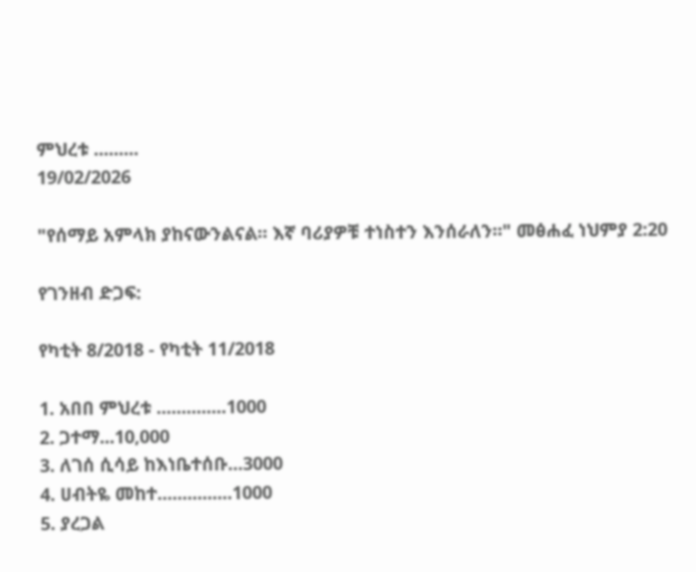ምህረቱ .........
19/02/2026

"የሰማይ አምላክ ያከናውንልናል። እኛ ባሪያዎቹ ተነስተን እንሰራለን።" መፅሐፈ ነህምያ 2:20

የገንዘብ ድጋፍ:

የካቲት 8/2018 - የካቲት 11/2018

1. አበበ ምህረቱ ..............1000
2. ጋተማ...10,000
3. ለገሰ ሲሳይ ከእነቤተሰቡ...3000
4. ሀብትዬ መከተ...............1000
5. ያረጋል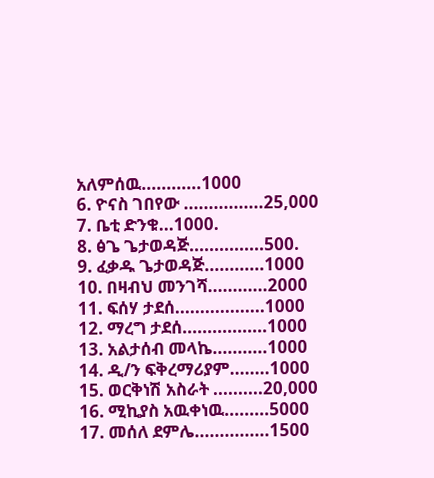አለምሰዉ............1000
6. ዮናስ ገበየው ................25,000
7. ቤቲ ድንቁ...1000.
8. ፅጌ ጌታወዳጅ...............500.
9. ፈቃዱ ጌታወዳጅ............1000
10. በዛብህ መንገሻ............2000
11. ፍሰሃ ታደሰ..................1000
12. ማረግ ታደሰ.................1000
13. አልታሰብ መላኬ...........1000
14. ዲ/ን ፍቅረማሪያም........1000
15. ወርቅነሽ አስራት ..........20,000
16. ሚኪያስ አዉቀነዉ.........5000
17. መሰለ ደምሌ...............1500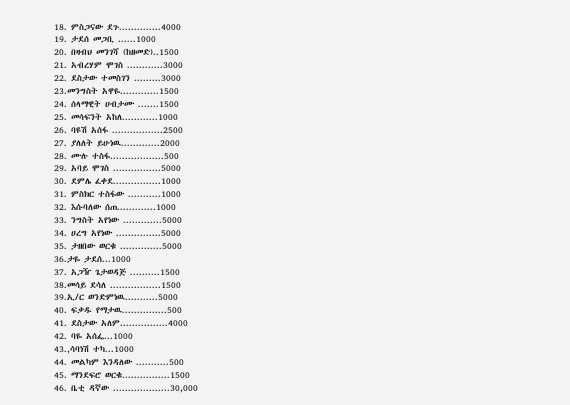18. ምስጋናው ደጉ..............4000
19. ታደሰ መጋቢ ......1000
20. በዛብህ መንገሻ (ከዘመድ)..1500
21. አብረሃም ሞገስ ............3000
22. ደስታው ተመስገን .........3000
23.መንግስት አዋዬ.............1500
24. ሰላማዊት ሀብታሙ .......1500
25. መሳፍንት አከለ............1000
26. ባዩሽ አሰፋ .................2500
27. ያለለት ይሁነዉ.............2000
28. ሙሉ ተስፋ..................500
29. አባይ ሞገስ ................5000
30. ደምሌ ፈቀደ................1000
31. ምስክር ተስፋው ...........1000
32. እሱባለው ሰጠ.............1000
33. ንግስት አየነው .............5000
34. ሀረግ አየነው ...............5000
35. ታዘበው ወርቁ ..............5000
36.ታዬ ታደሰ...1000
37. አጋዥ ጌታወዳጅ ..........1500
38.መሳይ ደሳለ .................1500
39.ኢ/ር ወንድምነዉ...........5000
40. ፍቃዱ የማታዉ...............500
41. ደስታው አለም................4000
42. ባዬ አሰፌ...1000
43.,ሳባነሽ ተካ...1000
44. መልካም እንዳለው ...........500
45. ማንደፍሮ ወርቁ................1500
46. ቤቲ ዳኛው ...................30,000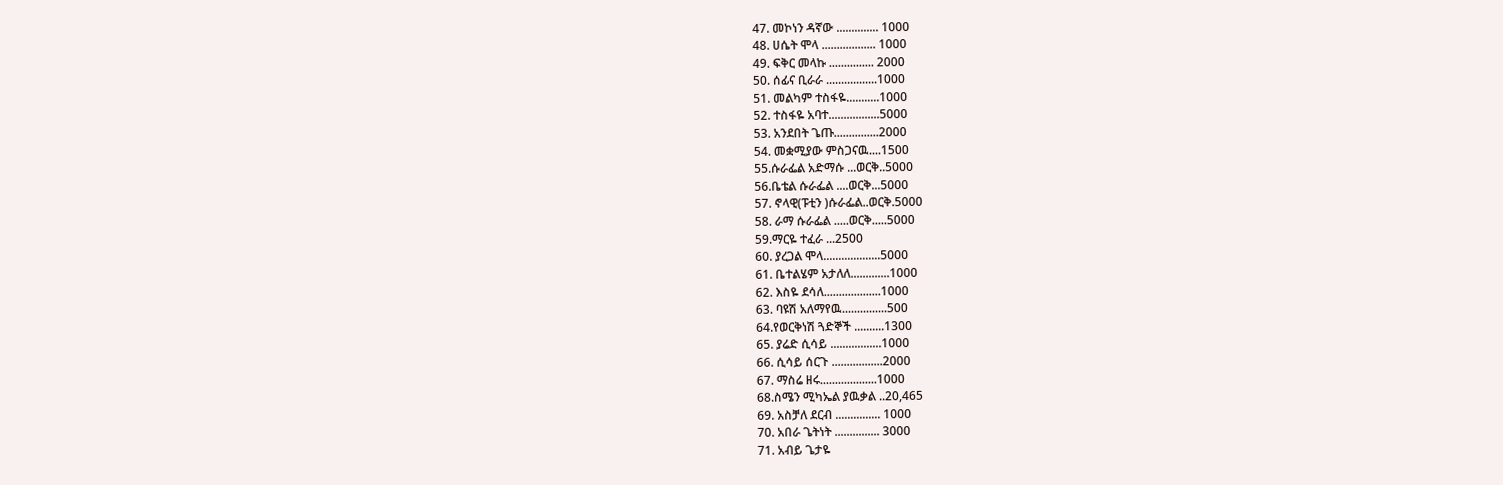47. መኮነን ዳኛው .............. 1000
48. ሀሴት ሞላ .................. 1000
49. ፍቅር መላኩ ............... 2000
50. ሰፊና ቢራራ .................1000
51. መልካም ተስፋዬ...........1000
52. ተስፋዬ አባተ.................5000
53. አንደበት ጌጡ...............2000
54. መቋሚያው ምስጋናዉ....1500
55.ሱራፌል አድማሱ ...ወርቅ..5000
56.ቤቴል ሱራፌል ....ወርቅ...5000
57. ኖላዊ(ፑቲን )ሱራፌል..ወርቅ.5000
58. ራማ ሱራፌል .....ወርቅ.....5000
59.ማርዬ ተፈራ ...2500
60. ያረጋል ሞላ...................5000
61. ቤተልሄም አታለለ.............1000
62. እስዬ ደሳለ...................1000
63. ባዩሽ አለማየዉ...............500
64.የወርቅነሽ ጓድኞች ..........1300
65. ያሬድ ሲሳይ .................1000
66. ሲሳይ ሰርጉ .................2000
67. ማስሬ ዘሩ...................1000
68.ስሜን ሚካኤል ያዉቃል ..20,465
69. አስቻለ ደርብ ............... 1000
70. አበራ ጌትነት ............... 3000
71. አብይ ጌታዬ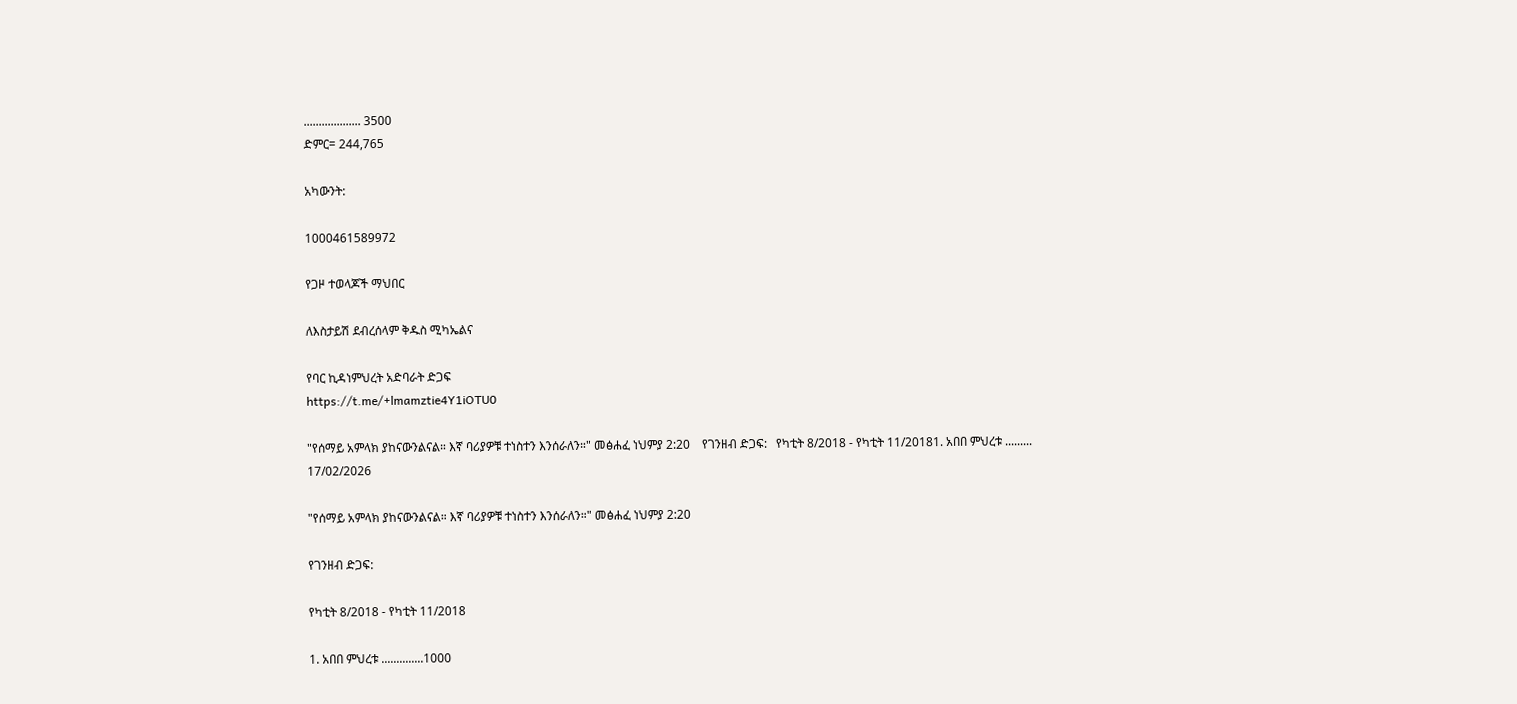................... 3500
ድምር= 244,765

አካውንት:

1000461589972

የጋዞ ተወላጆች ማህበር

ለእስታይሽ ደብረሰላም ቅዱስ ሚካኤልና

የባር ኪዳነምህረት አድባራት ድጋፍ
https://t.me/+lmamztie4Y1iOTU0

"የሰማይ አምላክ ያከናውንልናል። እኛ ባሪያዎቹ ተነስተን እንሰራለን።" መፅሐፈ ነህምያ 2:20    የገንዘብ ድጋፍ:   የካቲት 8/2018 - የካቲት 11/20181. አበበ ምህረቱ .........
17/02/2026

"የሰማይ አምላክ ያከናውንልናል። እኛ ባሪያዎቹ ተነስተን እንሰራለን።" መፅሐፈ ነህምያ 2:20

የገንዘብ ድጋፍ:

የካቲት 8/2018 - የካቲት 11/2018

1. አበበ ምህረቱ ..............1000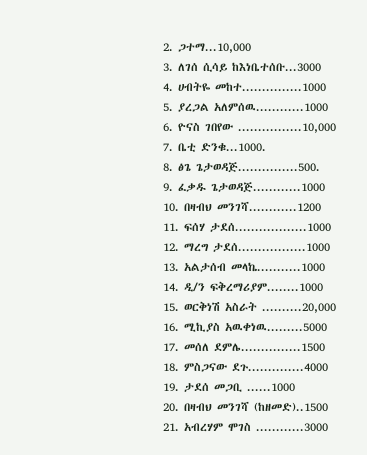2. ጋተማ...10,000
3. ለገሰ ሲሳይ ከእነቤተሰቡ...3000
4. ሀብትዬ መከተ...............1000
5. ያረጋል አለምሰዉ............1000
6. ዮናስ ገበየው ................10,000
7. ቤቲ ድንቁ...1000.
8. ፅጌ ጌታወዳጅ...............500.
9. ፈቃዱ ጌታወዳጅ............1000
10. በዛብህ መንገሻ............1200
11. ፍሰሃ ታደሰ..................1000
12. ማረግ ታደሰ.................1000
13. አልታሰብ መላኬ...........1000
14. ዲ/ን ፍቅረማሪያም........1000
15. ወርቅነሽ አስራት ..........20,000
16. ሚኪያስ አዉቀነዉ.........5000
17. መሰለ ደምሌ...............1500
18. ምስጋናው ደጉ..............4000
19. ታደሰ መጋቢ ......1000
20. በዛብህ መንገሻ (ከዘመድ)..1500
21. አብረሃም ሞገስ ............3000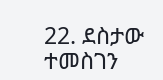22. ደስታው ተመስገን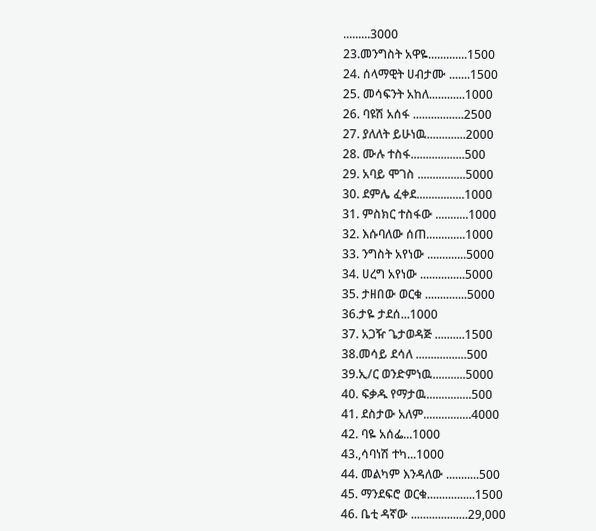.........3000
23.መንግስት አዋዬ.............1500
24. ሰላማዊት ሀብታሙ .......1500
25. መሳፍንት አከለ............1000
26. ባዩሽ አሰፋ .................2500
27. ያለለት ይሁነዉ.............2000
28. ሙሉ ተስፋ..................500
29. አባይ ሞገስ ................5000
30. ደምሌ ፈቀደ................1000
31. ምስክር ተስፋው ...........1000
32. እሱባለው ሰጠ.............1000
33. ንግስት አየነው .............5000
34. ሀረግ አየነው ...............5000
35. ታዘበው ወርቁ ..............5000
36.ታዬ ታደሰ...1000
37. አጋዥ ጌታወዳጅ ..........1500
38.መሳይ ደሳለ .................500
39.ኢ/ር ወንድምነዉ...........5000
40. ፍቃዱ የማታዉ...............500
41. ደስታው አለም................4000
42. ባዬ አሰፌ...1000
43.,ሳባነሽ ተካ...1000
44. መልካም እንዳለው ...........500
45. ማንደፍሮ ወርቁ................1500
46. ቤቲ ዳኛው ...................29,000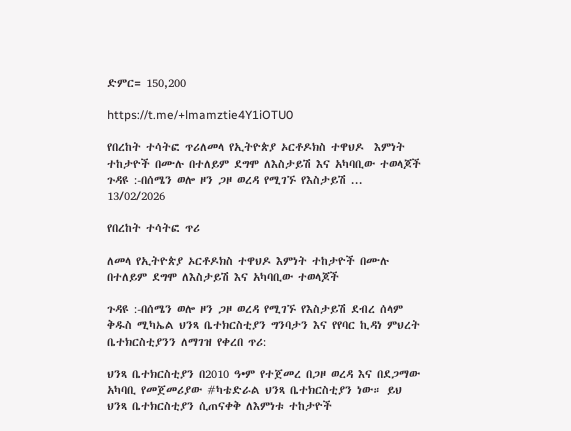ድምር= 150,200

https://t.me/+lmamztie4Y1iOTU0

የበረከት ተሳትፎ ጥሪለመላ የኢትዮጵያ ኦርቶዶክስ ተዋህዶ  እምነት ተከታዮች በሙሉ በተለይም ደግሞ ለእስታይሽ እና አካባቢው ተወላጆች ጉዳዩ :-በሰሜን ወሎ ዞን ጋዞ ወረዳ የሚገኙ የእስታይሽ ...
13/02/2026

የበረከት ተሳትፎ ጥሪ

ለመላ የኢትዮጵያ ኦርቶዶክስ ተዋህዶ እምነት ተከታዮች በሙሉ በተለይም ደግሞ ለእስታይሽ እና አካባቢው ተወላጆች

ጉዳዩ :-በሰሜን ወሎ ዞን ጋዞ ወረዳ የሚገኙ የእስታይሽ ደብረ ሰላም ቅዱስ ሚካኤል ህንጻ ቤተክርስቲያን ግንባታን እና የየባር ኪዳነ ምህረት ቤተክርስቲያንን ለማገዝ የቀረበ ጥሪ:

ህንጻ ቤተክርስቲያን በ2010 ዓ•ም የተጀመረ በጋዞ ወረዳ እና በደጋማው አካባቢ የመጀመሪያው #ካቴድራል ህንጻ ቤተክርስቲያን ነው። ይህ ህንጻ ቤተክርስቲያን ሲጠናቀቅ ለእምነቱ ተከታዮች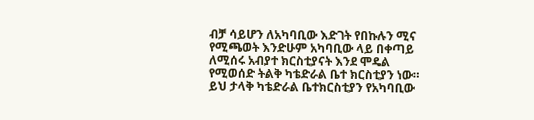ብቻ ሳይሆን ለአካባቢው እድገት የበኩሉን ሚና የሚጫወት እንድሁም አካባቢው ላይ በቀጣይ ለሚሰሩ አብያተ ክርስቲያናት እንደ ሞዴል የሚወሰድ ትልቅ ካቴድራል ቤተ ክርስቲያን ነው። ይህ ታላቅ ካቴድራል ቤተክርስቲያን የአካባቢው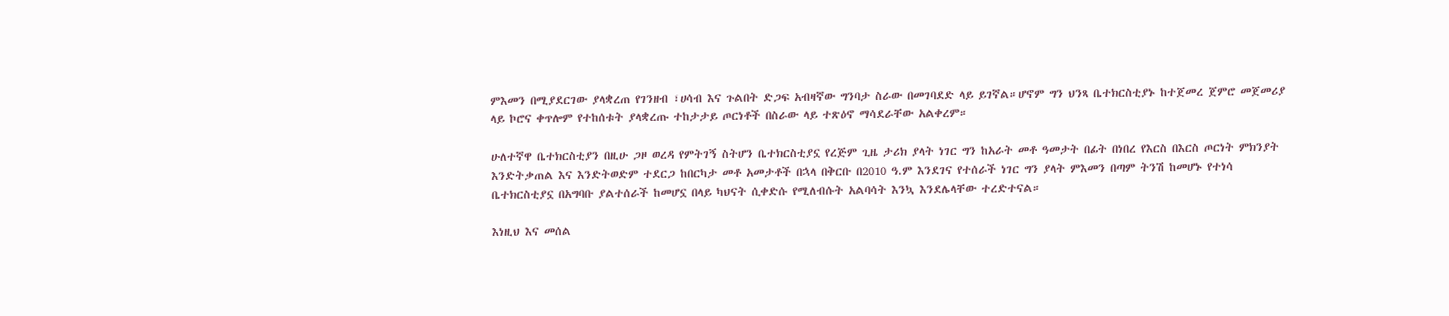ምእመን በሚያደርገው ያላቋረጠ የገንዘብ ፣ሀሳብ እና ጉልበት ድጋፍ አብዛኛው ግንባታ ስራው በመገባደድ ላይ ይገኛል።ሆኖም ግን ህንጻ ቤተክርስቲያኑ ከተጀመረ ጀምሮ መጀመሪያ ላይ ኮሮና ቀጥሎም የተከሰቱት ያላቋረጡ ተከታታይ ጦርነቶች በስራው ላይ ተጽዕኖ ማሳደራቸው አልቀረም።

ሁለተኛዋ ቤተክርስቲያን በዚሁ ጋዞ ወረዳ የምትገኝ ስትሆን ቤተክርስቲያኗ የረጅም ጊዜ ታሪክ ያላት ነገር ግን ከአራት መቶ ዓመታት በፊት በነበረ የእርስ በእርስ ጦርነት ምክንያት እንድትቃጠል እና እንድትወድም ተደርጋ ከበርካታ መቶ አመታቶች በኋላ በቅርቡ በ2010 ዓ.ም እንደገና የተሰራች ነገር ግን ያላት ምእመን በጣም ትንሽ ከመሆኑ የተነሳ ቤተክርስቲያኗ በአግባቡ ያልተሰራች ከመሆኗ በላይ ካህናት ሲቀድሱ የሚለብሱት አልባሳት እንኳ እንደሌላቸው ተረድተናል።

እነዚህ እና መሰል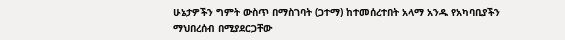ሁኔታዎችን ግምት ውስጥ በማስገባት (ጋተማ) ከተመሰረተበት አላማ አንዱ የአካባቢያችን ማህበረሰብ በሚያደርጋቸው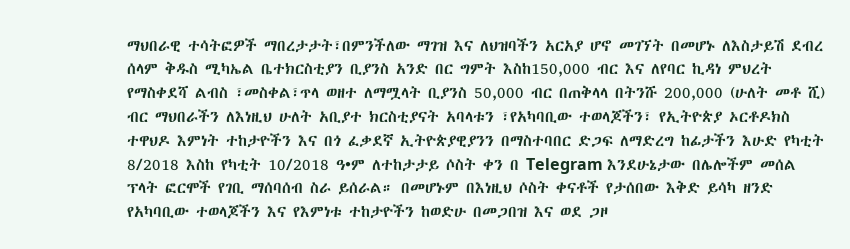ማህበራዊ ተሳትፎዎች ማበረታታት፣በምንችለው ማገዝ እና ለህዝባችን አርአያ ሆኖ መገኘት በመሆኑ ለእስታይሽ ደብረ ሰላም ቅዱስ ሚካኤል ቤተክርስቲያን ቢያንስ አንድ በር ግምት እስከ150,000 ብር እና ለየባር ኪዳነ ምህረት የማስቀደሻ ልብስ ፣መስቀል፣ጥላ ወዘተ ለማሟላት ቢያንስ 50,000 ብር በጠቅላላ በትንሹ 200,000 (ሁለት መቶ ሺ) ብር ማህበራችን ለእነዚህ ሁለት አቢያተ ክርስቲያናት አባላቱን ፣የአካባቢው ተወላጆችን፣ የኢትዮጵያ ኦርቶዶክስ ተዋህዶ እምነት ተከታዮችን እና በጎ ፈቃደኛ ኢትዮጵያዊያንን በማስተባበር ድጋፍ ለማድረግ ከፊታችን እሁድ የካቲት 8/2018 እስከ የካቲት 10/2018 ዓ•ም ለተከታታይ ሶስት ቀን በ Telegram እንደሁኔታው በሌሎችም መሰል ፕላት ፎርሞች የገቢ ማሰባሰብ ስራ ይሰራል። በመሆኑም በእነዚህ ሶስት ቀናቶች የታሰበው እቅድ ይሳካ ዘንድ የአካባቢው ተወላጆችን እና የእምነቱ ተከታዮችን ከወድሁ በመጋበዝ እና ወደ ጋዞ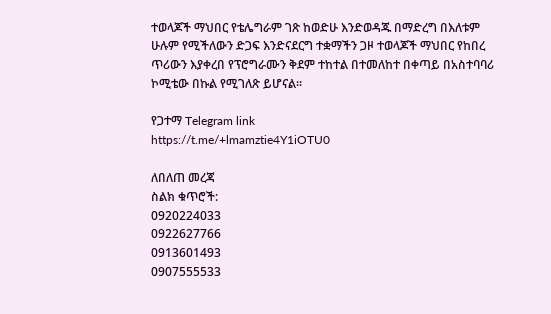ተወላጆች ማህበር የቴሌግራም ገጽ ከወድሁ እንድወዳጁ በማድረግ በእለቱም ሁሉም የሚችለውን ድጋፍ እንድናደርግ ተቋማችን ጋዞ ተወላጆች ማህበር የከበረ ጥሪውን እያቀረበ የፕሮግራሙን ቅደም ተከተል በተመለከተ በቀጣይ በአስተባባሪ ኮሚቴው በኩል የሚገለጽ ይሆናል።

የጋተማ Telegram link
https://t.me/+lmamztie4Y1iOTU0

ለበለጠ መረጃ
ስልክ ቁጥሮች:
0920224033
0922627766
0913601493
0907555533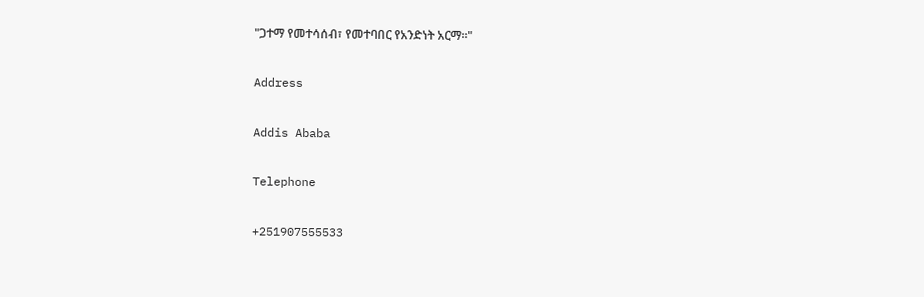"ጋተማ የመተሳሰብ፣ የመተባበር የአንድነት አርማ።"

Address

Addis Ababa

Telephone

+251907555533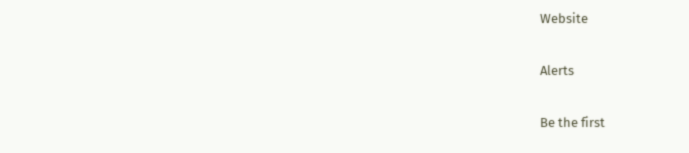Website

Alerts

Be the first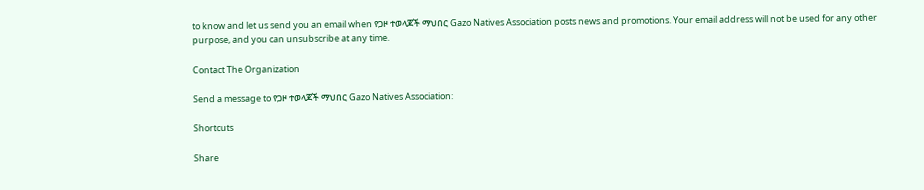to know and let us send you an email when የጋዞ ተወላጆች ማህበር Gazo Natives Association posts news and promotions. Your email address will not be used for any other purpose, and you can unsubscribe at any time.

Contact The Organization

Send a message to የጋዞ ተወላጆች ማህበር Gazo Natives Association:

Shortcuts

Share